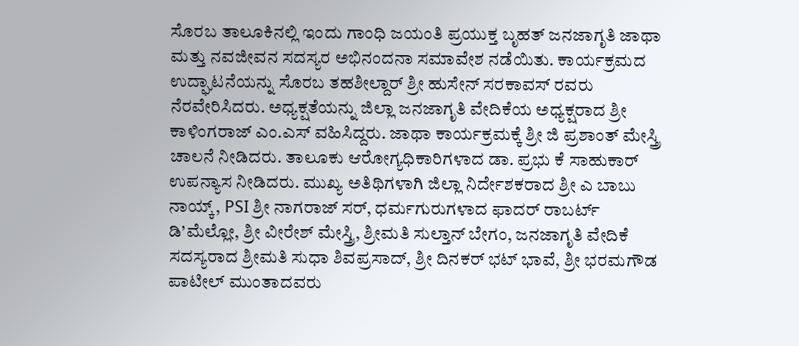ಸೊರಬ ತಾಲೂಕಿನಲ್ಲಿ ಇಂದು ಗಾಂಧಿ ಜಯಂತಿ ಪ್ರಯುಕ್ತ ಬೃಹತ್ ಜನಜಾಗೃತಿ ಜಾಥಾ ಮತ್ತು ನವಜೀವನ ಸದಸ್ಯರ ಅಭಿನಂದನಾ ಸಮಾವೇಶ ನಡೆಯಿತು. ಕಾರ್ಯಕ್ರಮದ ಉದ್ಘಾಟನೆಯನ್ನು ಸೊರಬ ತಹಶೀಲ್ದಾರ್ ಶ್ರೀ ಹುಸೇನ್ ಸರಕಾವಸ್ ರವರು ನೆರವೇರಿಸಿದರು. ಅಧ್ಯಕ್ಷತೆಯನ್ನು ಜಿಲ್ಲಾ ಜನಜಾಗೃತಿ ವೇದಿಕೆಯ ಅಧ್ಯಕ್ಷರಾದ ಶ್ರೀ ಕಾಳಿಂಗರಾಜ್ ಎಂ.ಎಸ್ ವಹಿಸಿದ್ದರು. ಜಾಥಾ ಕಾರ್ಯಕ್ರಮಕ್ಕೆ ಶ್ರೀ ಜಿ ಪ್ರಶಾಂತ್ ಮೇಸ್ತ್ರಿ ಚಾಲನೆ ನೀಡಿದರು. ತಾಲೂಕು ಆರೋಗ್ಯಧಿಕಾರಿಗಳಾದ ಡಾ. ಪ್ರಭು ಕೆ ಸಾಹುಕಾರ್ ಉಪನ್ಯಾಸ ನೀಡಿದರು. ಮುಖ್ಯ ಅತಿಥಿಗಳಾಗಿ ಜಿಲ್ಲಾ ನಿರ್ದೇಶಕರಾದ ಶ್ರೀ ಎ ಬಾಬು ನಾಯ್ಕ್, PSI ಶ್ರೀ ನಾಗರಾಜ್ ಸರ್, ಧರ್ಮಗುರುಗಳಾದ ಫಾದರ್ ರಾಬರ್ಟ್ ಡಿ’ಮೆಲ್ಲೋ, ಶ್ರೀ ವೀರೇಶ್ ಮೇಸ್ತ್ರಿ, ಶ್ರೀಮತಿ ಸುಲ್ತಾನ್ ಬೇಗಂ, ಜನಜಾಗೃತಿ ವೇದಿಕೆ ಸದಸ್ಯರಾದ ಶ್ರೀಮತಿ ಸುಧಾ ಶಿವಪ್ರಸಾದ್, ಶ್ರೀ ದಿನಕರ್ ಭಟ್ ಭಾವೆ, ಶ್ರೀ ಭರಮಗೌಡ ಪಾಟೀಲ್ ಮುಂತಾದವರು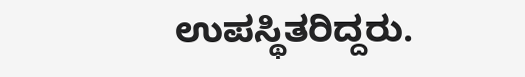ಉಪಸ್ಥಿತರಿದ್ದರು.